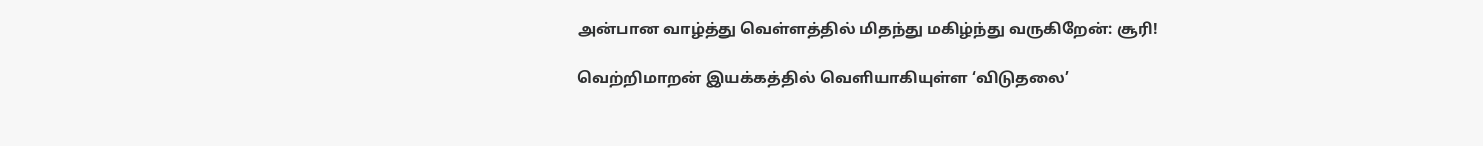அன்பான வாழ்த்து வெள்ளத்தில் மிதந்து மகிழ்ந்து வருகிறேன்: சூரி!

வெற்றிமாறன் இயக்கத்தில் வெளியாகியுள்ள ‘விடுதலை’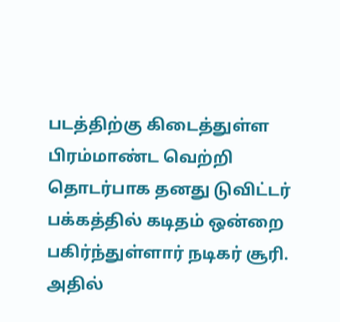படத்திற்கு கிடைத்துள்ள பிரம்மாண்ட வெற்றி தொடர்பாக தனது டுவிட்டர் பக்கத்தில் கடிதம் ஒன்றை பகிர்ந்துள்ளார் நடிகர் சூரி. அதில்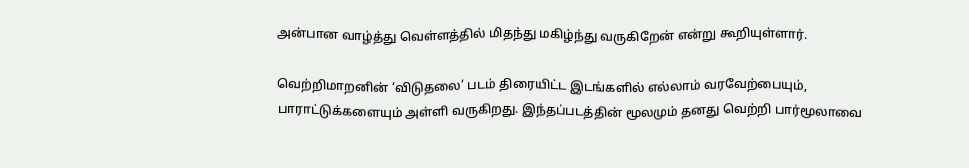அன்பான வாழ்த்து வெள்ளத்தில் மிதந்து மகிழ்ந்து வருகிறேன் என்று கூறியுள்ளார்.

வெற்றிமாறனின் ‘விடுதலை’ படம் திரையிட்ட இடங்களில் எல்லாம் வரவேற்பையும், பாராட்டுக்களையும் அள்ளி வருகிறது. இந்தப்படத்தின் மூலமும் தனது வெற்றி பார்மூலாவை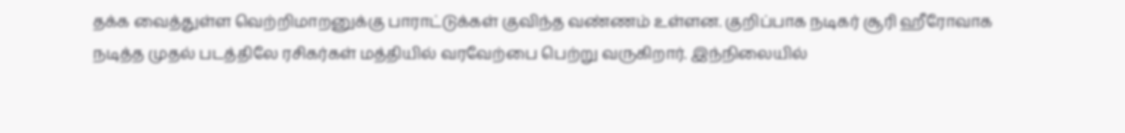தக்க வைத்துள்ள வெற்றிமாறனுக்கு பாராட்டுக்கள் குவிந்த வண்ணம் உள்ளன. குறிப்பாக நடிகர் சூரி ஹீரோவாக நடித்த முதல் படத்திலே ரசிகர்கள் மத்தியில் வரவேற்பை பெற்று வருகிறார். இந்நிலையில்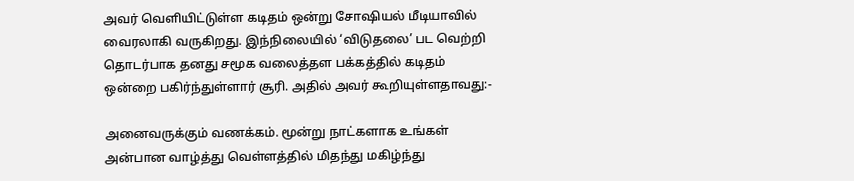அவர் வெளியிட்டுள்ள கடிதம் ஒன்று சோஷியல் மீடியாவில் வைரலாகி வருகிறது. இந்நிலையில் ‘விடுதலை’ பட வெற்றி தொடர்பாக தனது சமூக வலைத்தள பக்கத்தில் கடிதம் ஒன்றை பகிர்ந்துள்ளார் சூரி. அதில் அவர் கூறியுள்ளதாவது:-

அனைவருக்கும் வணக்கம். மூன்று நாட்களாக உங்கள் அன்பான வாழ்த்து வெள்ளத்தில் மிதந்து மகிழ்ந்து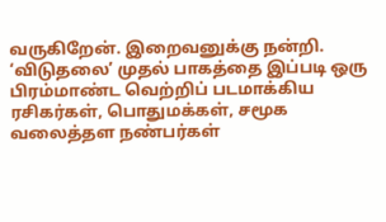வருகிறேன். இறைவனுக்கு நன்றி. ‘விடுதலை’ முதல் பாகத்தை இப்படி ஒரு பிரம்மாண்ட வெற்றிப் படமாக்கிய ரசிகர்கள், பொதுமக்கள், சமூக வலைத்தள நண்பர்கள்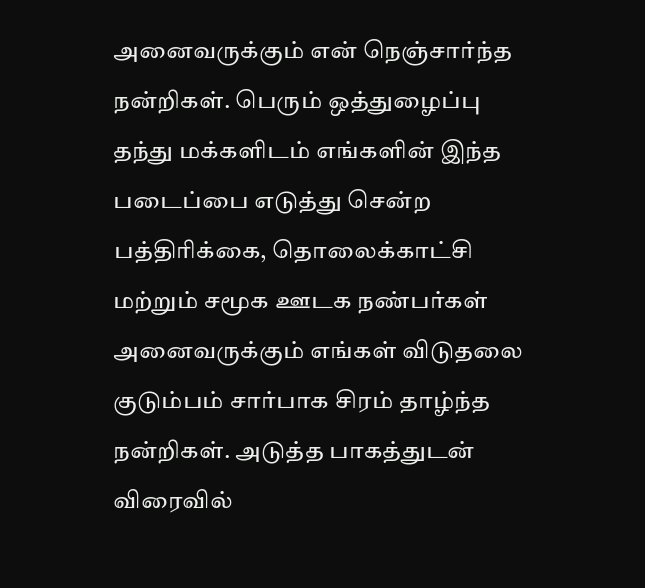அனைவருக்கும் என் நெஞ்சார்ந்த நன்றிகள். பெரும் ஒத்துழைப்பு தந்து மக்களிடம் எங்களின் இந்த படைப்பை எடுத்து சென்ற பத்திரிக்கை, தொலைக்காட்சி மற்றும் சமூக ஊடக நண்பர்கள் அனைவருக்கும் எங்கள் விடுதலை குடும்பம் சார்பாக சிரம் தாழ்ந்த நன்றிகள். அடுத்த பாகத்துடன் விரைவில்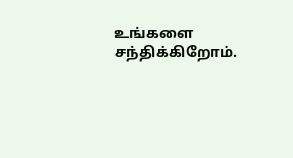உங்களை சந்திக்கிறோம்.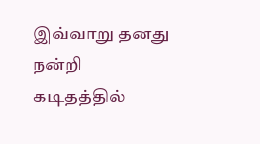இவ்வாறு தனது நன்றி கடிதத்தில்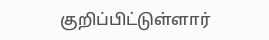குறிப்பிட்டுள்ளார்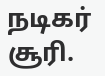நடிகர் சூரி.